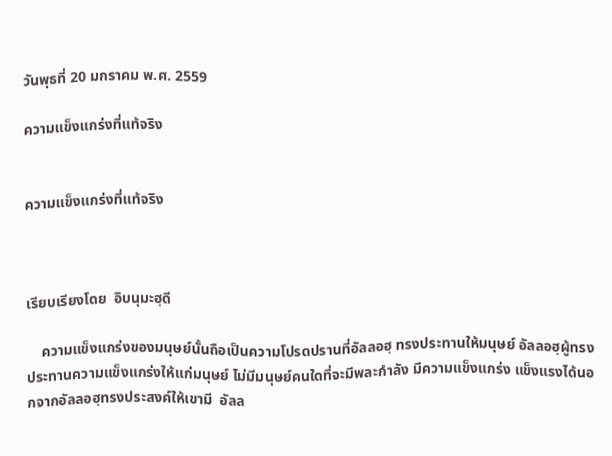วันพุธที่ 20 มกราคม พ.ศ. 2559

ความแข็งแกร่งที่แท้จริง


ความแข็งแกร่งที่แท้จริง



เรียบเรียงโดย  อิบนุมะฮฺดี

    ความแข็งแกร่งของมนุษย์นั้นถือเป็นความโปรดปรานที่อัลลอฮฺ ทรงประทานให้มนุษย์ อัลลอฮฺผู้ทรงประทานความแข็งแกร่งให้แก่มนุษย์ ไม่มีมนุษย์คนใดที่จะมีพละกำลัง มีความแข็งแกร่ง แข็งแรงได้นอกจากอัลลอฮฺทรงประสงค์ให้เขามี  อัลล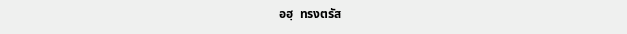อฮฺ  ทรงตรัส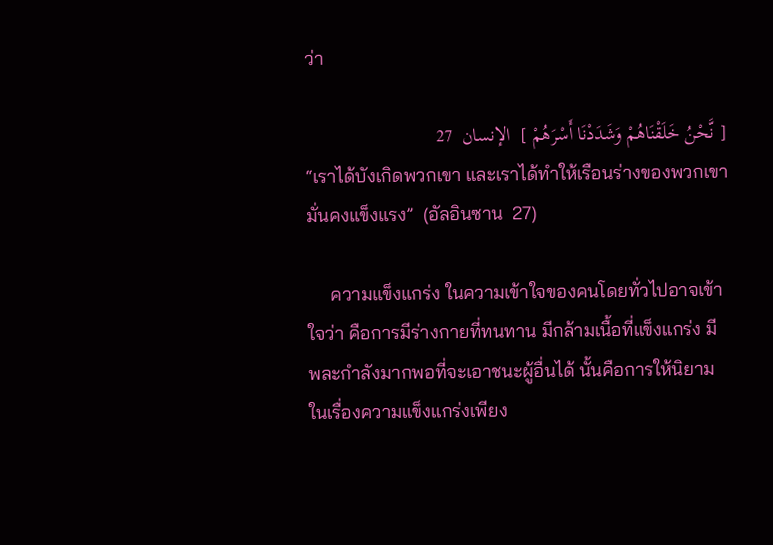ว่า

[ نَّحْنُ خَلَقْنَاهُمْ وَشَدَدْنَا أَسْرَهُمْ ]  الإنسان  27
“เราได้บังเกิดพวกเขา และเราได้ทำให้เรือนร่างของพวกเขามั่นคงแข็งแรง”  (อัลอินซาน  27)

     ความแข็งแกร่ง ในความเข้าใจของคนโดยทั่วไปอาจเข้าใจว่า คือการมีร่างกายที่ทนทาน มีกล้ามเนื้อที่แข็งแกร่ง มีพละกำลังมากพอที่จะเอาชนะผู้อื่นได้ นั้นคือการให้นิยามในเรื่องความแข็งแกร่งเพียง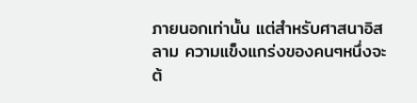ภายนอกเท่านั้น แต่สำหรับศาสนาอิสลาม ความแข็งแกร่งของคนๆหนึ่งจะต้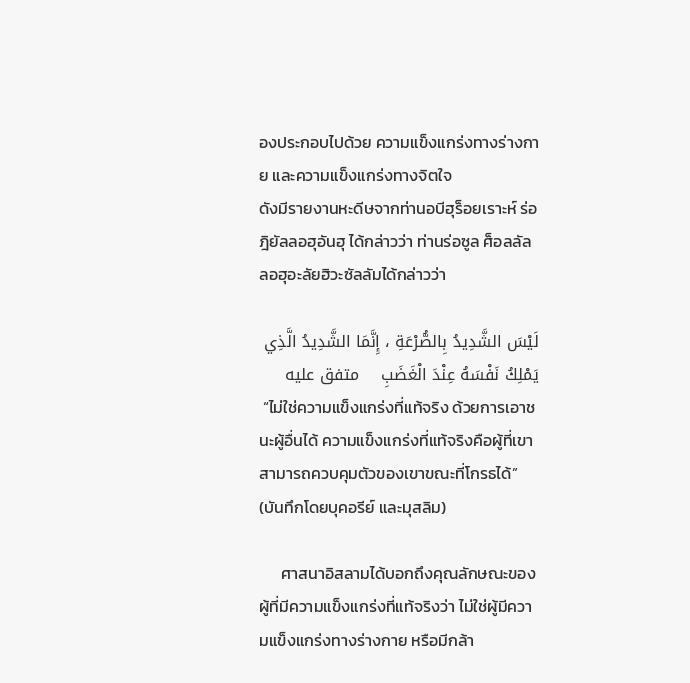องประกอบไปด้วย ความแข็งแกร่งทางร่างกาย และความแข็งแกร่งทางจิตใจ
ดังมีรายงานหะดีษจากท่านอบีฮุร็อยเราะห์ ร่อฎิยัลลอฮุอันฮุ ได้กล่าวว่า ท่านร่อซูล ศ็อลลัลลอฮุอะลัยฮิวะซัลลัมได้กล่าวว่า

لَيْسَ الشَّدِيدُ بِالصُّرْعَةِ ، إِنَّمَا الشَّدِيدُ الَّذِي يَمْلِكُ نَفْسَهُ عِنْدَ الْغَضَبِ    متفق عليه
 “ไม่ใช่ความแข็งแกร่งที่แท้จริง ด้วยการเอาชนะผู้อื่นได้ ความแข็งแกร่งที่แท้จริงคือผู้ที่เขาสามารถควบคุมตัวของเขาขณะที่โกรธได้”   (บันทึกโดยบุคอรีย์ และมุสลิม)

      ศาสนาอิสลามได้บอกถึงคุณลักษณะของผู้ที่มีความแข็งแกร่งที่แท้จริงว่า ไม่ใช่ผู้มีความแข็งแกร่งทางร่างกาย หรือมีกล้า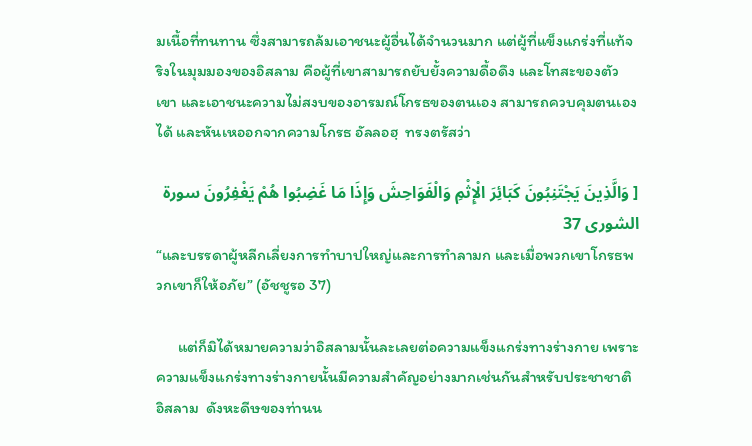มเนื้อที่ทนทาน ซึ่งสามารถล้มเอาชนะผู้อื่นได้จำนวนมาก แต่ผู้ที่แข็งแกร่งที่แท้จริงในมุมมองของอิสลาม คือผู้ที่เขาสามารถยับยั้งความดื้อดึง และโทสะของตัวเขา และเอาชนะความไม่สงบของอารมณ์โกรธของตนเอง สามารถควบคุมตนเองได้ และหันเหออกจากความโกรธ อัลลอฮฺ  ทรงตรัสว่า

[ وَالَّذِينَ يَجْتَنِبُونَ كَبَائِرَ الْإِثْمِ وَالْفَوَاحِشَ وَإِذَا مَا غَضِبُوا هُمْ يَغْفِرُونَ سورة الشورى 37
“และบรรดาผู้หลีกเลี่ยงการทำบาปใหญ่และการทำลามก และเมื่อพวกเขาโกรธพวกเขาก็ให้อภัย” (อัชชูรอ 37)

      แต่ก็มิได้หมายความว่าอิสลามนั้นละเลยต่อความแข็งแกร่งทางร่างกาย เพราะความแข็งแกร่งทางร่างกายนั้นมีความสำคัญอย่างมากเช่นกันสำหรับประชาชาติอิสลาม  ดังหะดีษของท่านน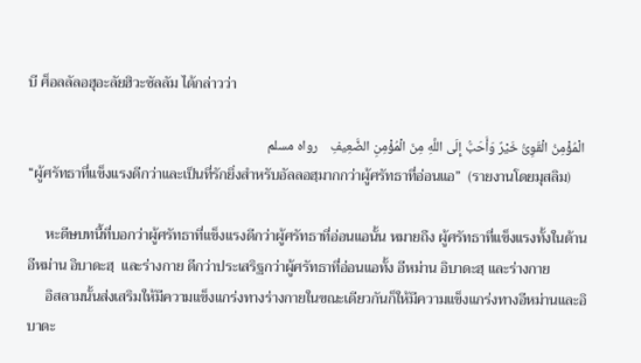บี ศ็อลลัลอฮุอะลัยฮิวะซัลลัม ได้กล่าวว่า

 الْمُؤْمِنُ الْقَوِىُّ خَيْرٌ وَأَحَبُّ إِلَى اللَّهِ مِنَ الْمُؤْمِنِ الضَّعِيفِ    رواه مسلم
“ผู้ศรัทธาที่แข็งแรงดีกว่าและเป็นที่รักยิ่งสำหรับอัลลอฮฺมากกว่าผู้ศรัทธาที่อ่อนแอ”  (รายงานโดยมุสลิม)

     หะดีษบทนี้ที่บอกว่าผู้ศรัทธาที่แข็งแรงดีกว่าผู้ศรัทธาที่อ่อนแอนั้น หมายถึง ผู้ศรัทธาที่แข็งแรงทั้งในด้านอีหม่าน อิบาดะฮฺ  และร่างกาย ดีกว่าประเสริฐกว่าผู้ศรัทธาที่อ่อนแอทั้ง อีหม่าน อิบาดะฮฺ และร่างกาย
     อิสลามนั้นส่งเสริมให้มีความแข็งแกร่งทางร่างกายในขณะเดียวกันก็ให้มีความแข็งแกร่งทางอีหม่านและอิบาดะ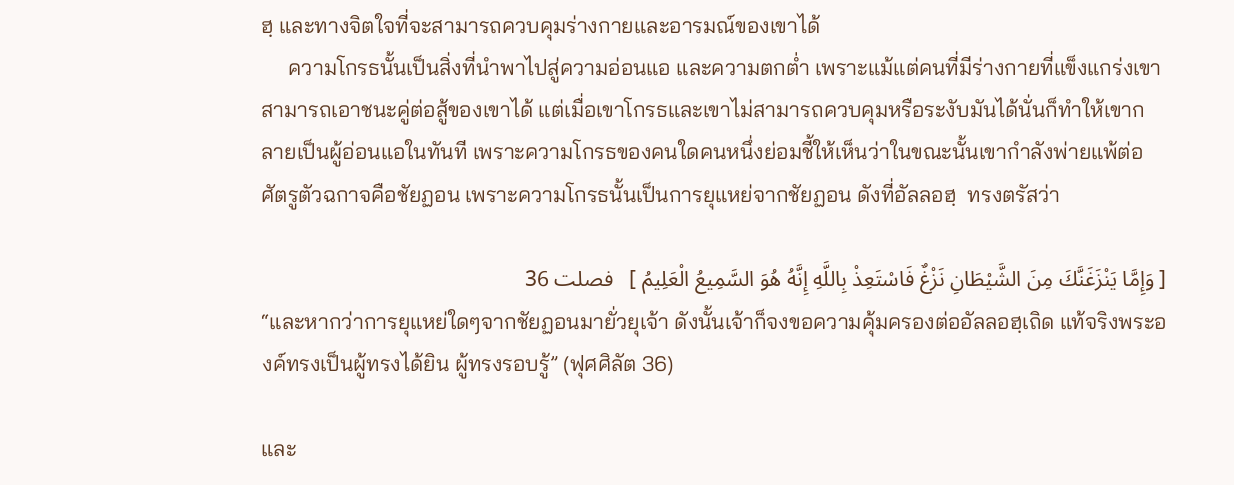ฮฺ และทางจิตใจที่จะสามารถควบคุมร่างกายและอารมณ์ของเขาได้
     ความโกรธนั้นเป็นสิ่งที่นำพาไปสู่ความอ่อนแอ และความตกต่ำ เพราะแม้แต่คนที่มีร่างกายที่แข็งแกร่งเขาสามารถเอาชนะคู่ต่อสู้ของเขาได้ แต่เมื่อเขาโกรธและเขาไม่สามารถควบคุมหรือระงับมันได้นั่นก็ทำให้เขากลายเป็นผู้อ่อนแอในทันที เพราะความโกรธของคนใดคนหนึ่งย่อมชี้ให้เห็นว่าในขณะนั้นเขากำลังพ่ายแพ้ต่อศัตรูตัวฉกาจคือชัยฏอน เพราะความโกรธนั้นเป็นการยุแหย่จากชัยฏอน ดังที่อัลลอฮฺ  ทรงตรัสว่า

[ وَإِمَّا يَنْزَغَنَّكَ مِنَ الشَّيْطَانِ نَزْغٌ فَاسْتَعِذْ بِاللَّهِ إِنَّهُ هُوَ السَّمِيعُ الْعَلِيمُ ]   فصلت 36
“และหากว่าการยุแหย่ใดๆจากชัยฏอนมายั่วยุเจ้า ดังนั้นเจ้าก็จงขอความคุ้มครองต่ออัลลอฮฺเถิด แท้จริงพระองค์ทรงเป็นผู้ทรงได้ยิน ผู้ทรงรอบรู้” (ฟุศศิลัต 36)

และ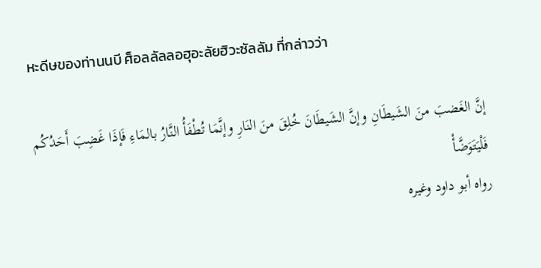หะดีษของท่านนบี ศ็อลลัลลอฮุอะลัยฮิวะซัลลัม ที่กล่าวว่า

إنَّ الغَضبَ منَ الشَيطَانِ وإنَّ الشَيطَانَ خُلِقَ منَ النَارِ وإنَّمَا تُطْفَأُ النَّارُ بالمَاءِ فَإذَا غَضِبَ أَحَدُكُم فَلْيَتَوَضَّأْ
رواه أبو داود وغيره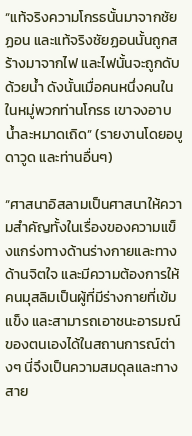“แท้จริงความโกรธนั้นมาจากชัยฏอน และแท้จริงชัยฏอนนั้นถูกสร้างมาจากไฟ และไฟนั้นจะถูกดับด้วยน้ำ ดังนั้นเมื่อคนหนึ่งคนในในหมู่พวกท่านโกรธ เขาจงอาบน้ำละหมาดเถิด” (รายงานโดยอบูดาวูด และท่านอื่นๆ)

“ศาสนาอิสลามเป็นศาสนาให้ความสำคัญทั้งในเรื่องของความแข็งแกร่งทางด้านร่างกายและทางด้านจิตใจ และมีความต้องการให้คนมุสลิมเป็นผู้ที่มีร่างกายที่เข้มแข็ง และสามารถเอาชนะอารมณ์ของตนเองได้ในสถานการณ์ต่างๆ นี่จึงเป็นความสมดุลและทางสาย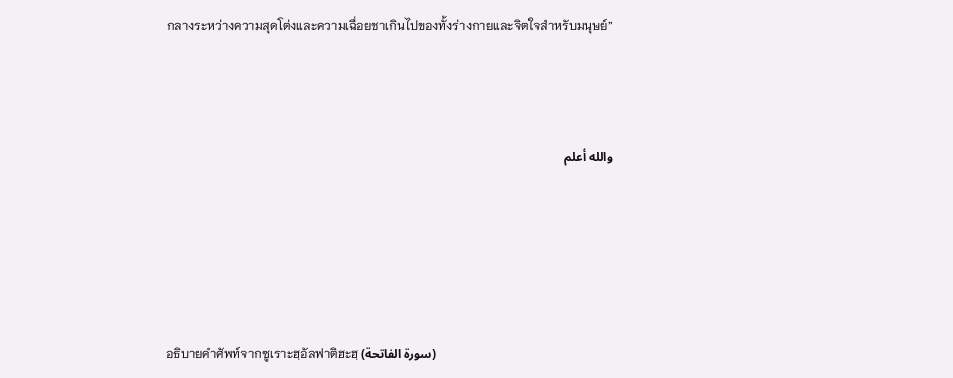กลางระหว่างความสุดโต่งและความเฉื่อยชาเกินไปของทั้งร่างกายและจิตใจสำหรับมนุษย์”



والله أعلم





อธิบายคำศัพท์จากซูเราะฮฺอัลฟาติฮะฮฺ (سورة الفاتحة)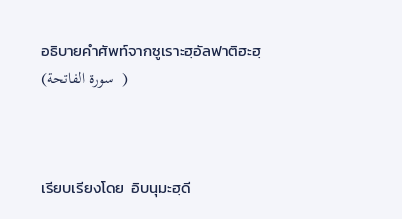อธิบายคำศัพท์จากซูเราะฮฺอัลฟาติฮะฮฺ (سورة الفاتحة  )



เรียบเรียงโดย  อิบนุมะฮฺดี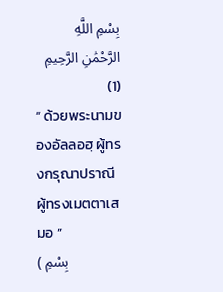بِسْمِ اللَّهِ الرَّحْمَٰنِ الرَّحِيمِ   (1)
“ ด้วยพระนามของอัลลอฮฺ ผู้ทรงกรุณาปราณี ผู้ทรงเมตตาเสมอ ”
( بِسْمِ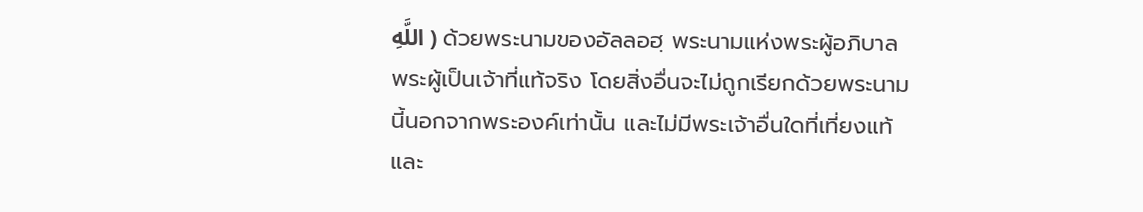اللَّهِ ) ด้วยพระนามของอัลลอฮฺ พระนามแห่งพระผู้อภิบาล พระผู้เป็นเจ้าที่แท้จริง โดยสิ่งอื่นจะไม่ถูกเรียกด้วยพระนามนี้นอกจากพระองค์เท่านั้น และไม่มีพระเจ้าอื่นใดที่เที่ยงแท้และ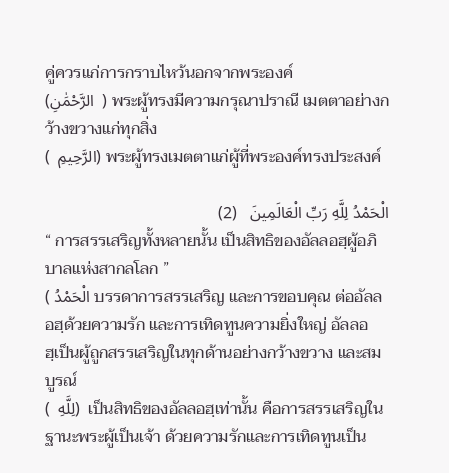คู่ควรแก่การกราบไหว้นอกจากพระองค์
(الرَّحْمَٰنِ  ) พระผู้ทรงมีความกรุณาปราณี เมตตาอย่างกว้างขวางแก่ทุกสิ่ง
(  الرَّحِيمِ) พระผู้ทรงเมตตาแก่ผู้ที่พระองค์ทรงประสงค์

الْحَمْدُ لِلَّهِ رَبِّ الْعَالَمِينَ   (2)
“ การสรรเสริญทั้งหลายนั้น เป็นสิทธิของอัลลอฮฺผู้อภิบาลแห่งสากลโลก ”
( الْحَمْدُ บรรดาการสรรเสริญ และการขอบคุณ ต่ออัลลอฮฺด้วยความรัก และการเทิดทูนความยิ่งใหญ่ อัลลอฮฺเป็นผู้ถูกสรรเสริญในทุกด้านอย่างกว้างขวาง และสมบูรณ์
(  لِلَّهِ)  เป็นสิทธิของอัลลอฮฺเท่านั้น คือการสรรเสริญในฐานะพระผู้เป็นเจ้า ด้วยความรักและการเทิดทูนเป็น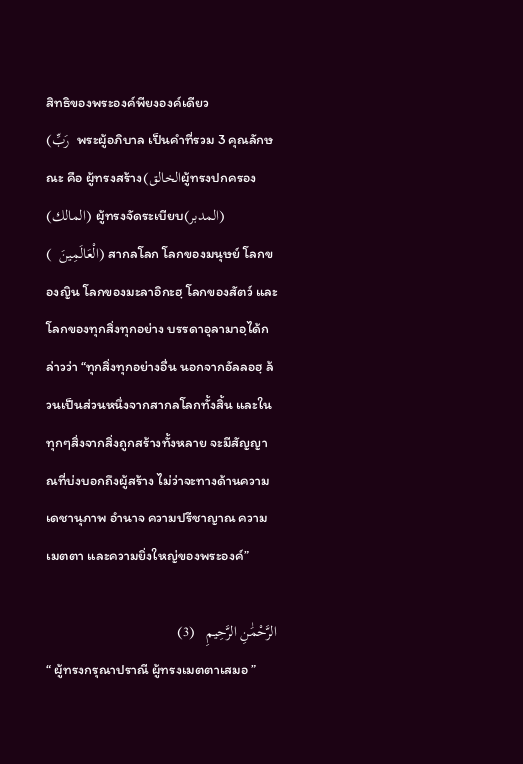สิทธิของพระองค์พียงองค์เดียว
(رَبِّ  พระผู้อภิบาล เป็นคำที่รวม 3 คุณลักษณะ คือ ผู้ทรงสร้าง(الخالقผู้ทรงปกครอง(المالك) ผู้ทรงจัดระเบียบ(المدبر)
(  الْعَالَمِينَ) สากลโลก โลกของมนุษย์ โลกของญิน โลกของมะลาอิกะฮฺ โลกของสัตว์ และโลกของทุกสิ่งทุกอย่าง บรรดาอุลามาอฺได้กล่าวว่า “ทุกสิ่งทุกอย่างอื่น นอกจากอัลลอฮฺ ล้วนเป็นส่วนหนึ่งจากสากลโลกทั้งสิ้น และในทุกๆสิ่งจากสิ่งถูกสร้างทั้งหลาย จะมีสัญญาณที่บ่งบอกถึงผู้สร้าง ไม่ว่าจะทางด้านความเดชานุภาพ อำนาจ ความปรีชาญาณ ความเมตตา และความยิ่งใหญ่ของพระองค์”

الرَّحْمَٰنِ الرَّحِيمِ   (3)
“ ผู้ทรงกรุณาปราณี ผู้ทรงเมตตาเสมอ ”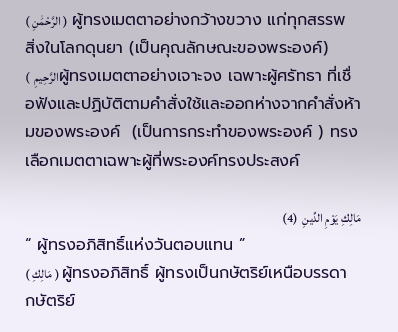( الرَّحْمَٰنِ )  ผู้ทรงเมตตาอย่างกว้างขวาง แก่ทุกสรรพสิ่งในโลกดุนยา (เป็นคุณลักษณะของพระองค์)
(  الرَّحِيمِผู้ทรงเมตตาอย่างเจาะจง เฉพาะผู้ศรัทธา ที่เชื่อฟังและปฏิบัติตามคำสั่งใช้และออกห่างจากคำสั่งห้ามของพระองค์  (เป็นการกระทำของพระองค์ ) ทรงเลือกเมตตาเฉพาะผู้ที่พระองค์ทรงประสงค์

مَالِكِ يَوْمِ الدِّينِ  (4)
“ ผู้ทรงอภิสิทธิ์แห่งวันตอบแทน ”
( مَالِكِ ) ผู้ทรงอภิสิทธิ์ ผู้ทรงเป็นกษัตริย์เหนือบรรดากษัตริย์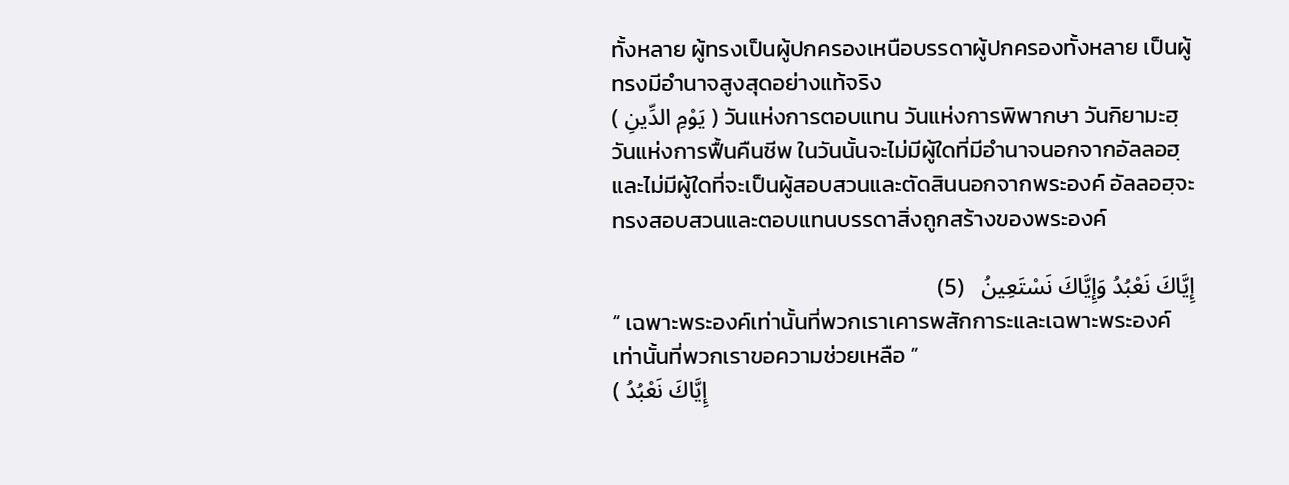ทั้งหลาย ผู้ทรงเป็นผู้ปกครองเหนือบรรดาผู้ปกครองทั้งหลาย เป็นผู้ทรงมีอำนาจสูงสุดอย่างแท้จริง
( يَوْمِ الدِّينِ ) วันแห่งการตอบแทน วันแห่งการพิพากษา วันกิยามะฮฺ วันแห่งการฟื้นคืนชีพ ในวันนั้นจะไม่มีผู้ใดที่มีอำนาจนอกจากอัลลอฮฺ และไม่มีผู้ใดที่จะเป็นผู้สอบสวนและตัดสินนอกจากพระองค์ อัลลอฮฺจะทรงสอบสวนและตอบแทนบรรดาสิ่งถูกสร้างของพระองค์

إِيَّاكَ نَعْبُدُ وَإِيَّاكَ نَسْتَعِينُ   (5)
“ เฉพาะพระองค์เท่านั้นที่พวกเราเคารพสักการะและเฉพาะพระองค์เท่านั้นที่พวกเราขอความช่วยเหลือ ”
( إِيَّاكَ نَعْبُدُ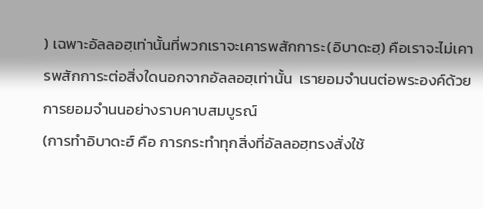) เฉพาะอัลลอฮฺเท่านั้นที่พวกเราจะเคารพสักการะ(อิบาดะฮฺ) คือเราจะไม่เคารพสักการะต่อสิ่งใดนอกจากอัลลอฮฺเท่านั้น  เรายอมจำนนต่อพระองค์ด้วยการยอมจำนนอย่างราบคาบสมบูรณ์
(การทำอิบาดะฮ์ คือ การกระทำทุกสิ่งที่อัลลอฮฺทรงสั่งใช้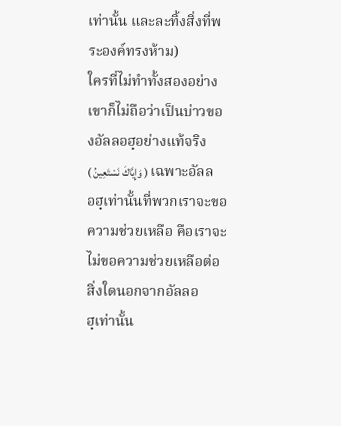เท่านั้น และละทิ้งสิ่งที่พระองค์ทรงห้าม)
ใครที่ไม่ทำทั้งสองอย่างเขาก็ไม่ถือว่าเป็นบ่าวของอัลลอฮฺอย่างแท้จริง
( وَإِيَّاكَ نَسْتَعِينُ ) เฉพาะอัลลอฮฺเท่านั้นที่พวกเราจะขอความช่วยเหลือ คือเราจะไม่ขอความช่วยเหลือต่อสิ่งใดนอกจากอัลลอฮฺเท่านั้น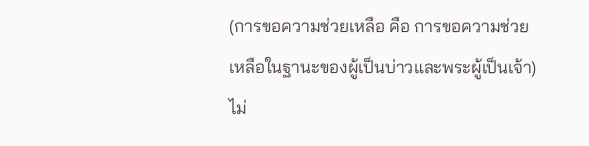(การขอความช่วยเหลือ คือ การขอความช่วยเหลือในฐานะของผู้เป็นบ่าวและพระผู้เป็นเจ้า)
ไม่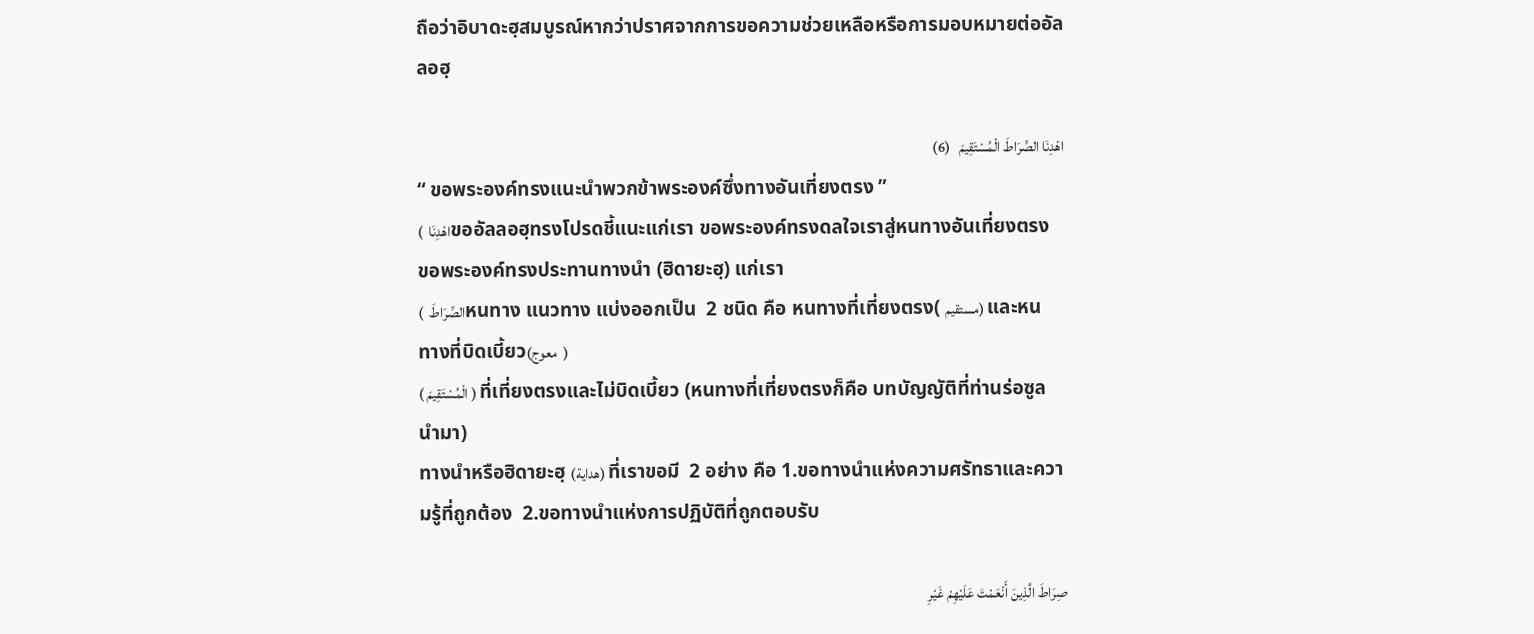ถือว่าอิบาดะฮฺสมบูรณ์หากว่าปราศจากการขอความช่วยเหลือหรือการมอบหมายต่ออัลลอฮฺ

اهْدِنَا الصِّرَاطَ الْمُسْتَقِيمَ   (6)
“ ขอพระองค์ทรงแนะนำพวกข้าพระองค์ซึ่งทางอันเที่ยงตรง ”
(  اهْدِنَاขออัลลอฮฺทรงโปรดชี้แนะแก่เรา ขอพระองค์ทรงดลใจเราสู่หนทางอันเที่ยงตรง ขอพระองค์ทรงประทานทางนำ (ฮิดายะฮฺ) แก่เรา
(  الصِّرَاطَหนทาง แนวทาง แบ่งออกเป็น  2 ชนิด คือ หนทางที่เที่ยงตรง( مستقيم) และหนทางที่บิดเบี้ยว(معوج  )
( الْمُسْتَقِيمَ ) ที่เที่ยงตรงและไม่บิดเบี้ยว (หนทางที่เที่ยงตรงก็คือ บทบัญญัติที่ท่านร่อซูล นำมา)
ทางนำหรือฮิดายะฮฺ (هداية) ที่เราขอมี  2 อย่าง คือ 1.ขอทางนำแห่งความศรัทธาและความรู้ที่ถูกต้อง  2.ขอทางนำแห่งการปฏิบัติที่ถูกตอบรับ

صِرَاطَ الَّذِينَ أَنْعَمْتَ عَلَيْهِمْ غَيْرِ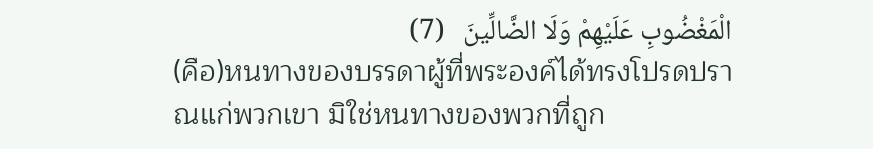الْمَغْضُوبِ عَلَيْهِمْ وَلَا الضَّالِّينَ   (7)
(คือ)หนทางของบรรดาผู้ที่พระองค์ได้ทรงโปรดปราณแก่พวกเขา มิใช่หนทางของพวกที่ถูก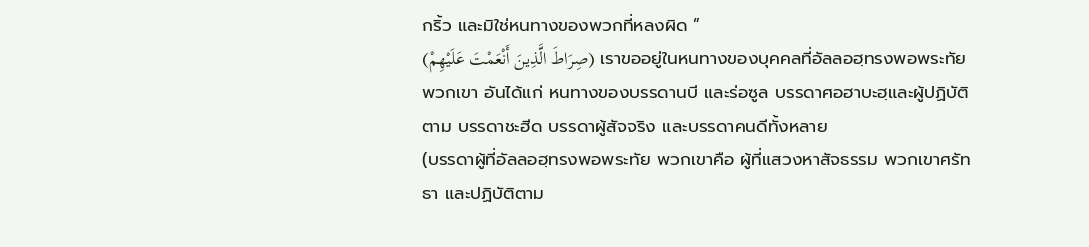กริ้ว และมิใช่หนทางของพวกที่หลงผิด ”
(صِرَاطَ الَّذِينَ أَنْعَمْتَ عَلَيْهِمْ) เราขออยู่ในหนทางของบุคคลที่อัลลอฮฺทรงพอพระทัยพวกเขา อันได้แก่ หนทางของบรรดานบี และร่อซูล บรรดาศอฮาบะฮฺและผู้ปฏิบัติตาม บรรดาชะฮีด บรรดาผู้สัจจริง และบรรดาคนดีทั้งหลาย
(บรรดาผู้ที่อัลลอฮฺทรงพอพระทัย พวกเขาคือ ผู้ที่แสวงหาสัจธรรม พวกเขาศรัทธา และปฏิบัติตาม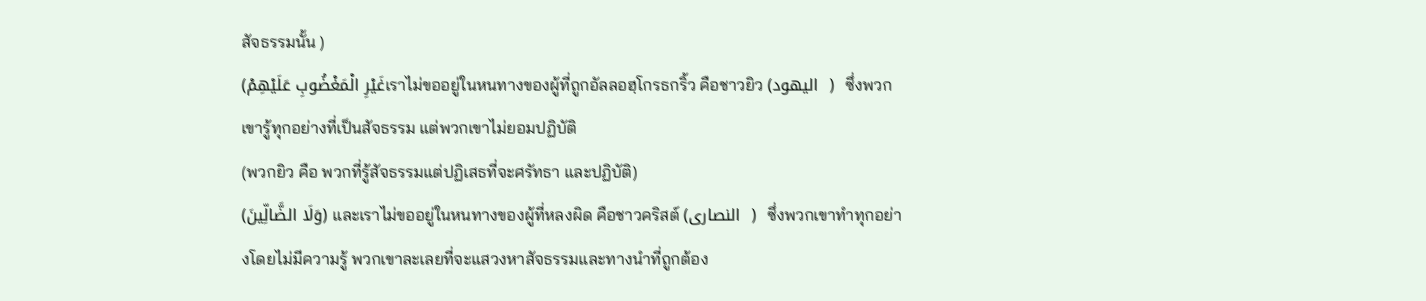สัจธรรมนั้น )
(غَيْرِ الْمَغْضُوبِ عَلَيْهِمْเราไม่ขออยู่ในหนทางของผู้ที่ถูกอัลลอฮฺโกรธกริ้ว คือชาวยิว (اليهود  )  ซึ่งพวกเขารู้ทุกอย่างที่เป็นสัจธรรม แต่พวกเขาไม่ยอมปฏิบัติ
(พวกยิว คือ พวกที่รู้สัจธรรมแต่ปฏิเสธที่จะศรัทธา และปฏิบัติ)
(وَلَا الضَّالِّينَ) และเราไม่ขออยู่ในหนทางของผู้ที่หลงผิด คือชาวคริสต์ (النصارى  )  ซึ่งพวกเขาทำทุกอย่างโดยไม่มีความรู้ พวกเขาละเลยที่จะแสวงหาสัจธรรมและทางนำที่ถูกต้อง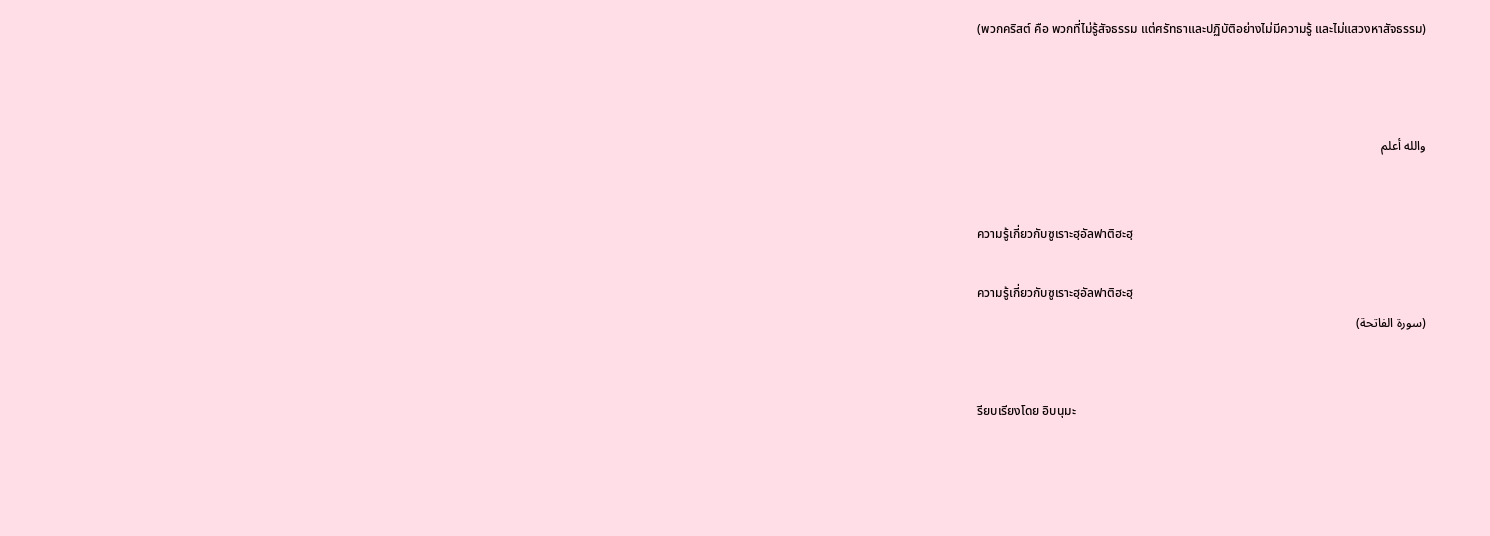(พวกคริสต์ คือ พวกที่ไม่รู้สัจธรรม แต่ศรัทธาและปฏิบัติอย่างไม่มีความรู้ และไม่แสวงหาสัจธรรม)



والله أعلم


ความรู้เกี่ยวกับซูเราะฮฺอัลฟาติฮะฮฺ

ความรู้เกี่ยวกับซูเราะฮฺอัลฟาติฮะฮฺ
(سورة الفاتحة)


รียบเรียงโดย อิบนุมะ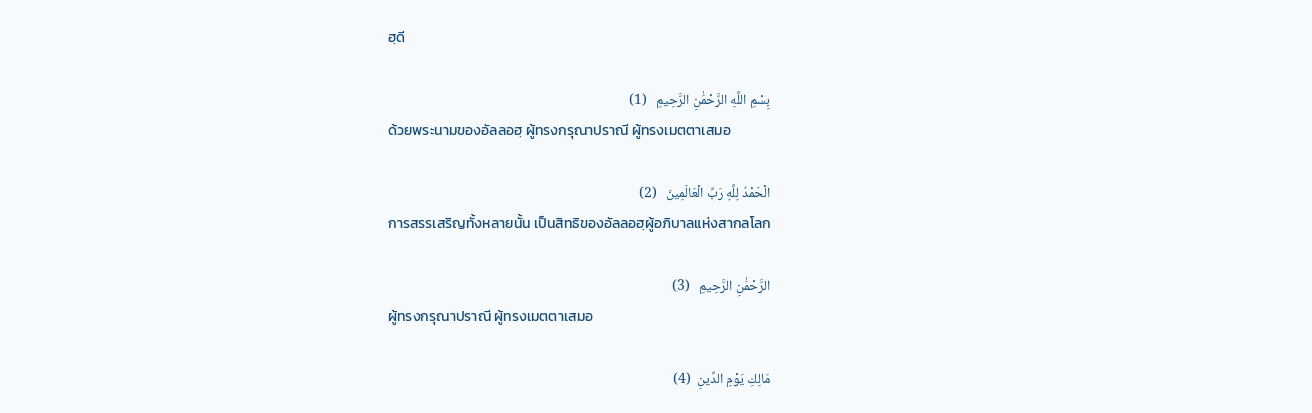ฮฺดี

بِسْمِ اللَّهِ الرَّحْمَٰنِ الرَّحِيمِ   (1)
ด้วยพระนามของอัลลอฮฺ ผู้ทรงกรุณาปราณี ผู้ทรงเมตตาเสมอ

الْحَمْدُ لِلَّهِ رَبِّ الْعَالَمِينَ   (2)
การสรรเสริญทั้งหลายนั้น เป็นสิทธิของอัลลอฮฺผู้อภิบาลแห่งสากลโลก

الرَّحْمَٰنِ الرَّحِيمِ   (3)
ผู้ทรงกรุณาปราณี ผู้ทรงเมตตาเสมอ

مَالِكِ يَوْمِ الدِّينِ  (4)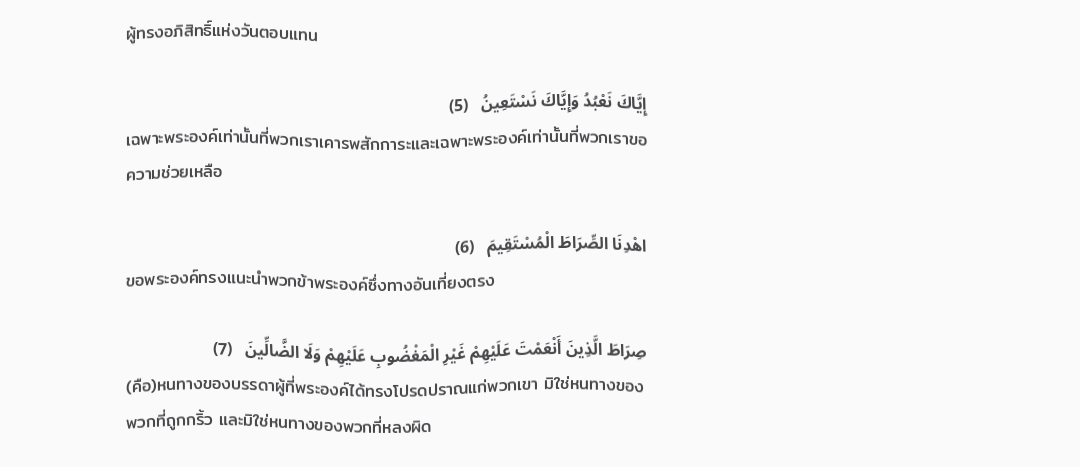ผู้ทรงอภิสิทธิ์แห่งวันตอบแทน

إِيَّاكَ نَعْبُدُ وَإِيَّاكَ نَسْتَعِينُ   (5)
เฉพาะพระองค์เท่านั้นที่พวกเราเคารพสักการะและเฉพาะพระองค์เท่านั้นที่พวกเราขอความช่วยเหลือ

اهْدِنَا الصِّرَاطَ الْمُسْتَقِيمَ   (6)
ขอพระองค์ทรงแนะนำพวกข้าพระองค์ซึ่งทางอันเที่ยงตรง

صِرَاطَ الَّذِينَ أَنْعَمْتَ عَلَيْهِمْ غَيْرِ الْمَغْضُوبِ عَلَيْهِمْ وَلَا الضَّالِّينَ   (7)
(คือ)หนทางของบรรดาผู้ที่พระองค์ได้ทรงโปรดปราณแก่พวกเขา มิใช่หนทางของพวกที่ถูกกริ้ว และมิใช่หนทางของพวกที่หลงผิด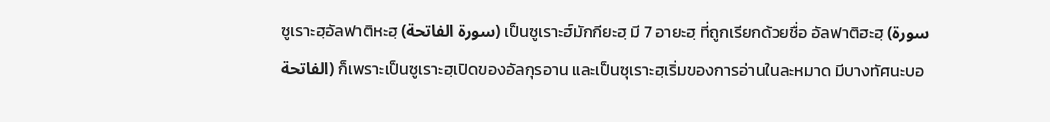ซูเราะฮฺอัลฟาติหะฮฺ (سورة الفاتحة) เป็นซูเราะฮ์มักกียะฮฺ มี 7 อายะฮฺ ที่ถูกเรียกด้วยชื่อ อัลฟาติฮะฮฺ (سورة الفاتحة) ก็เพราะเป็นซูเราะฮฺเปิดของอัลกุรอาน และเป็นซุเราะฮฺเริ่มของการอ่านในละหมาด มีบางทัศนะบอ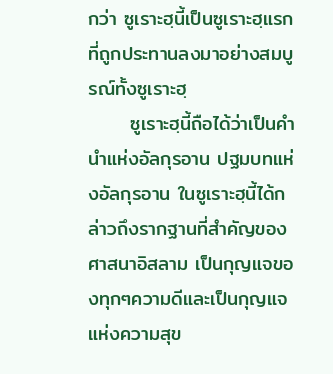กว่า ซูเราะฮฺนี้เป็นซูเราะฮฺแรกที่ถูกประทานลงมาอย่างสมบูรณ์ทั้งซูเราะฮฺ
      ซูเราะฮฺนี้ถือได้ว่าเป็นคำนำแห่งอัลกุรอาน ปฐมบทแห่งอัลกุรอาน ในซูเราะฮฺนี้ได้กล่าวถึงรากฐานที่สำคัญของศาสนาอิสลาม เป็นกุญแจของทุกๆความดีและเป็นกุญแจแห่งความสุข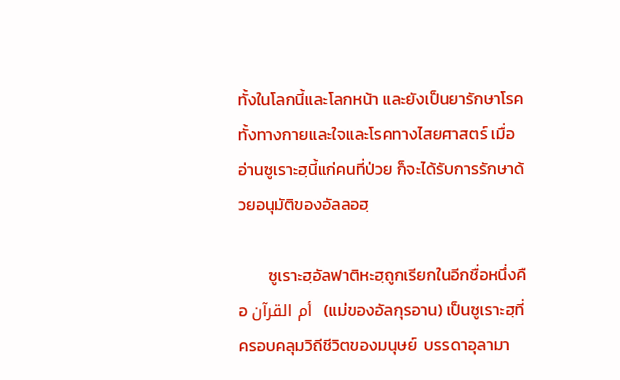ทั้งในโลกนี้และโลกหน้า และยังเป็นยารักษาโรคทั้งทางกายและใจและโรคทางไสยศาสตร์ เมื่ออ่านซูเราะฮฺนี้แก่คนที่ป่วย ก็จะได้รับการรักษาด้วยอนุมัติของอัลลอฮฺ

        ซูเราะฮฺอัลฟาติหะฮฺถูกเรียกในอีกชื่อหนึ่งคือ أم القرآن  (แม่ของอัลกุรอาน) เป็นซูเราะฮฺที่ครอบคลุมวิถีชีวิตของมนุษย์  บรรดาอุลามา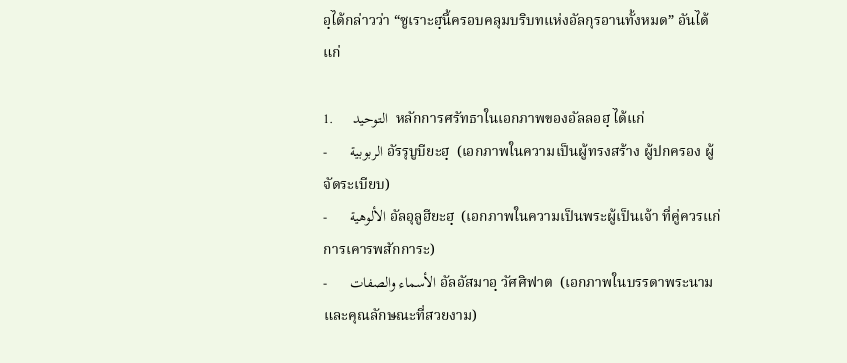อฺได้กล่าวว่า “ซูเราะฮฺนี้ครอบคลุมบริบทแห่งอัลกุรอานทั้งหมด” อันได้แก่

1.     التوحيد  หลักการศรัทธาในเอกภาพของอัลลอฮฺ ได้แก่
-      الربوبية อัรรุบูบียะฮฺ  (เอกภาพในความเป็นผู้ทรงสร้าง ผู้ปกครอง ผู้จัดระเบียบ)
-      الألوهية อัลอุลูฮียะฮฺ  (เอกภาพในความเป็นพระผู้เป็นเจ้า ที่คู่ควรแก่การเคารพสักการะ)
-      الأسماء والصفات อัลอัสมาอฺ วัศศิฟาต  (เอกภาพในบรรดาพระนามและคุณลักษณะที่สวยงาม)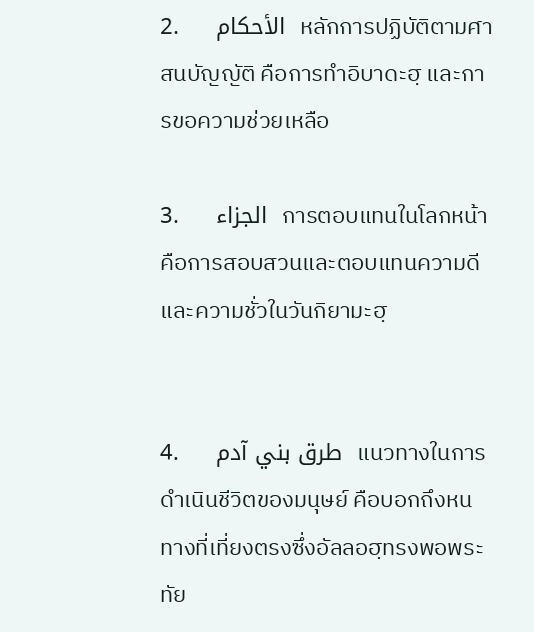2.     الأحكام  หลักการปฏิบัติตามศาสนบัญญัติ คือการทำอิบาดะฮฺ และการขอความช่วยเหลือ

3.     الجزاء  การตอบแทนในโลกหน้า คือการสอบสวนและตอบแทนความดีและความชั่วในวันกิยามะฮฺ


4.     طرق بني آدم  แนวทางในการดำเนินชีวิตของมนุษย์ คือบอกถึงหนทางที่เที่ยงตรงซึ่งอัลลอฮฺทรงพอพระทัย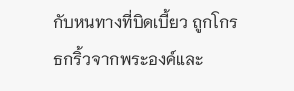กับหนทางที่บิดเบี้ยว ถูกโกรธกริ้วจากพระองค์และ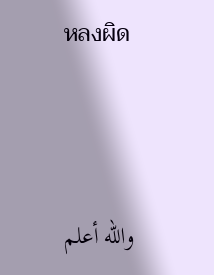หลงผิด




والله أعلم